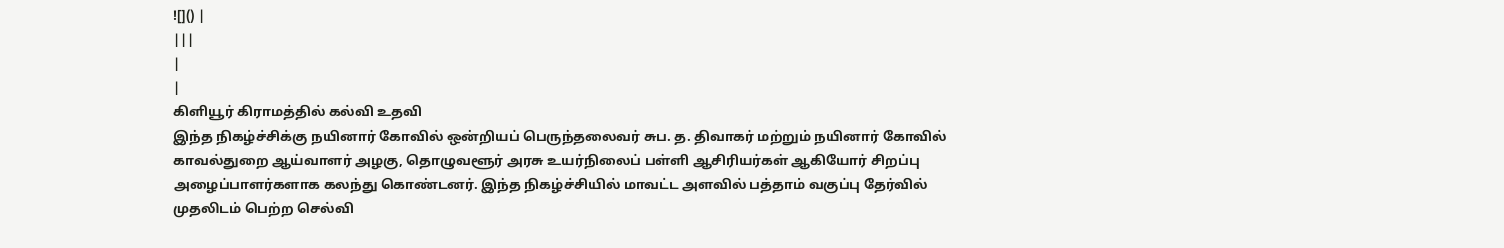![]() |
|||
|
|
கிளியூர் கிராமத்தில் கல்வி உதவி
இந்த நிகழ்ச்சிக்கு நயினார் கோவில் ஒன்றியப் பெருந்தலைவர் சுப. த. திவாகர் மற்றும் நயினார் கோவில் காவல்துறை ஆய்வாளர் அழகு, தொழுவளூர் அரசு உயர்நிலைப் பள்ளி ஆசிரியர்கள் ஆகியோர் சிறப்பு அழைப்பாளர்களாக கலந்து கொண்டனர். இந்த நிகழ்ச்சியில் மாவட்ட அளவில் பத்தாம் வகுப்பு தேர்வில் முதலிடம் பெற்ற செல்வி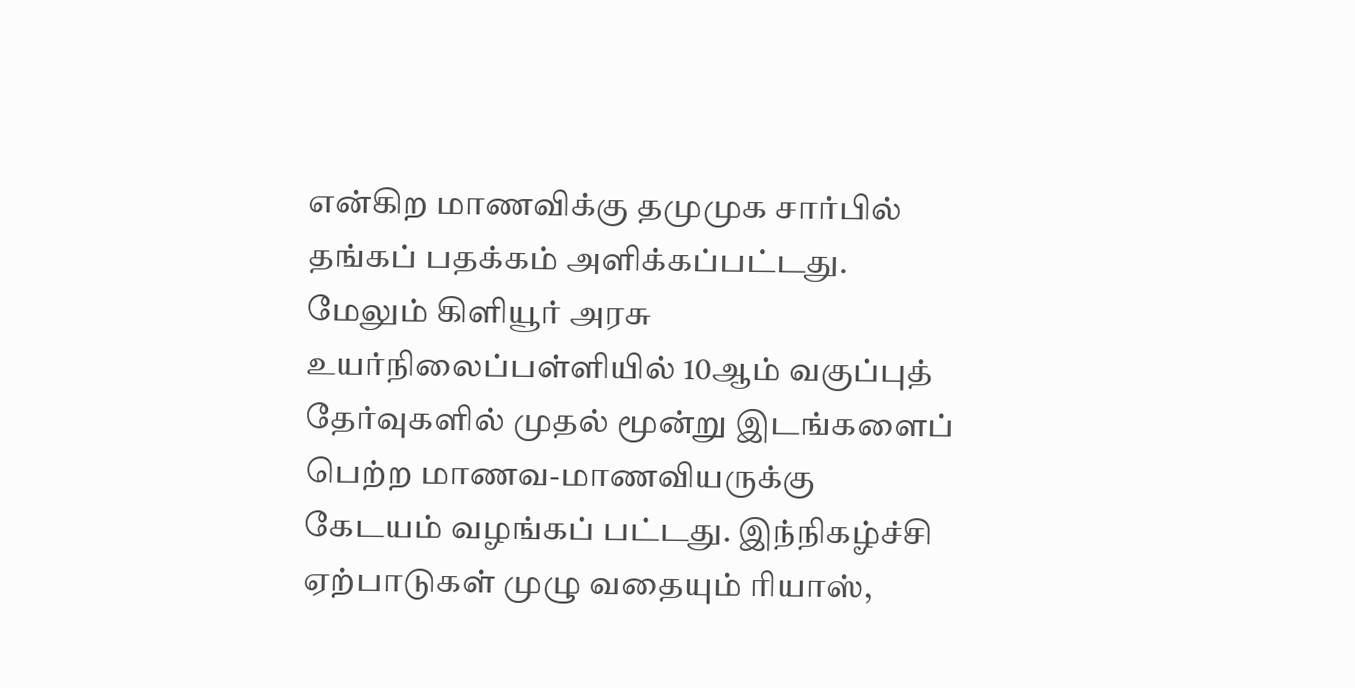என்கிற மாணவிக்கு தமுமுக சார்பில் தங்கப் பதக்கம் அளிக்கப்பட்டது. மேலும் கிளியூர் அரசு உயர்நிலைப்பள்ளியில் 10ஆம் வகுப்புத் தேர்வுகளில் முதல் மூன்று இடங்களைப் பெற்ற மாணவ-மாணவியருக்கு கேடயம் வழங்கப் பட்டது. இந்நிகழ்ச்சி ஏற்பாடுகள் முழு வதையும் ரியாஸ்,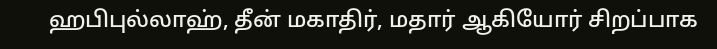ஹபிபுல்லாஹ், தீன் மகாதிர், மதார் ஆகியோர் சிறப்பாக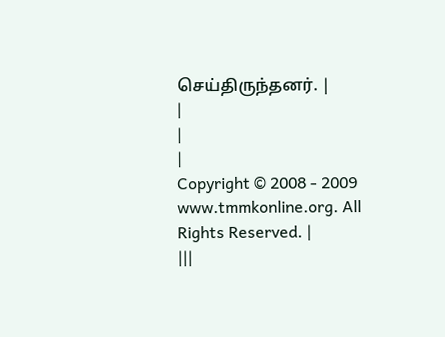செய்திருந்தனர். |
|
|
|
Copyright © 2008 - 2009 www.tmmkonline.org. All Rights Reserved. |
|||